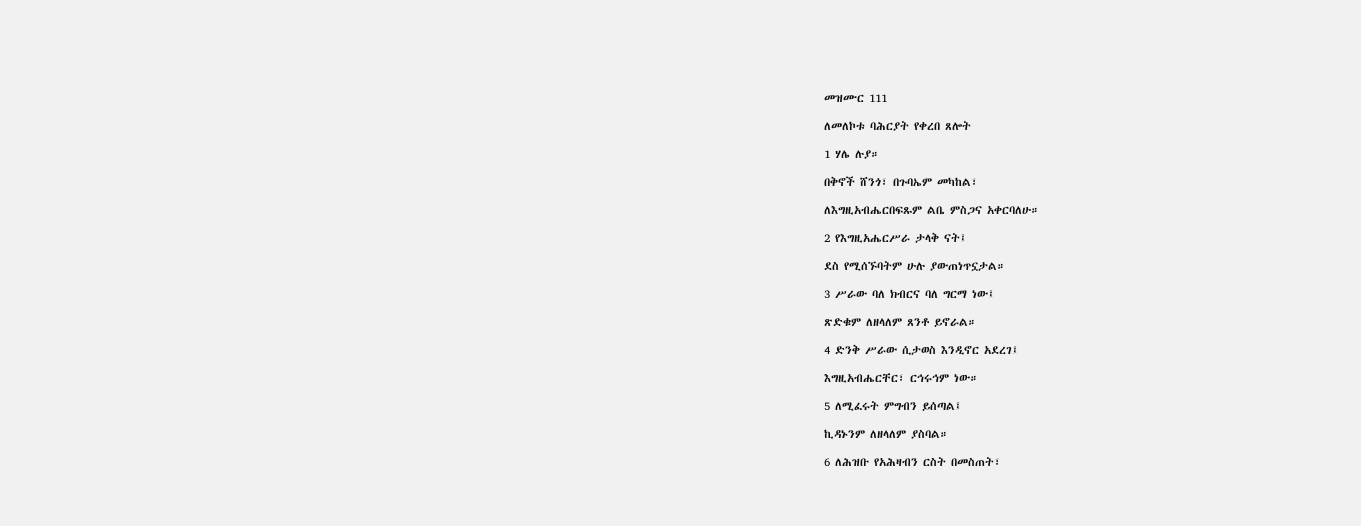መዝሙር 111

ለመለኮቱ ባሕርያት የቀረበ ጸሎት

1 ሃሌ ሉያ።

በቅኖች ሸንጎ፣ በጉባኤም መካከል፣

ለእግዚአብሔርበፍጹም ልቤ ምስጋና አቀርባለሁ።

2 የእግዚአሔርሥራ ታላቅ ናት፤

ደስ የሚሰኙባትም ሁሉ ያውጠነጥኗታል።

3 ሥራው ባለ ክብርና ባለ ግርማ ነው፤

ጽድቁም ለዘላለም ጸንቶ ይኖራል።

4 ድንቅ ሥራው ሲታወስ እንዲኖር አደረገ፤

እግዚአብሔርቸር፣ ርኅሩኅም ነው።

5 ለሚፈሩት ምግብን ይሰጣል፤

ኪዳኑንም ለዘላለም ያስባል።

6 ለሕዝቡ የአሕዛብን ርስት በመስጠት፣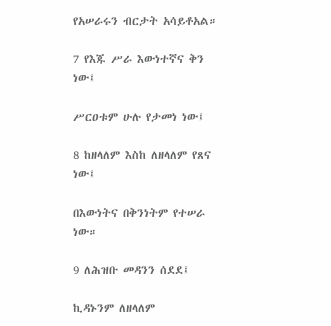የአሠራሩን ብርታት አሳይቶአል።

7 የእጁ ሥራ እውነተኛና ቅን ነው፤

ሥርዐቱም ሁሉ የታመነ ነው፤

8 ከዘላለም እስከ ለዘላለም የጸና ነው፤

በእውነትና በቅንነትም የተሠራ ነው።

9 ለሕዝቡ መዳንን ሰደደ፤

ኪዳኑንም ለዘላለም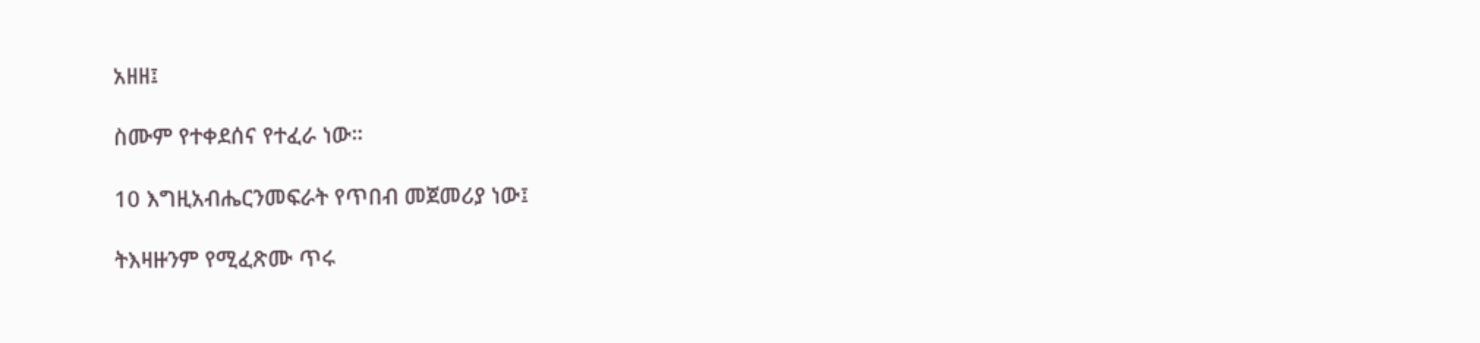አዘዘ፤

ስሙም የተቀደሰና የተፈራ ነው።

10 እግዚአብሔርንመፍራት የጥበብ መጀመሪያ ነው፤

ትእዛዙንም የሚፈጽሙ ጥሩ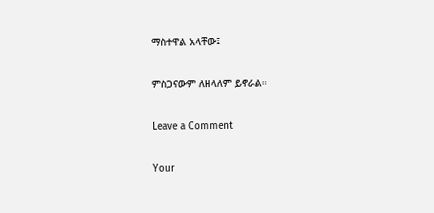ማስተዋል አላቸው፤

ምስጋናውም ለዘላለም ይኖራል።

Leave a Comment

Your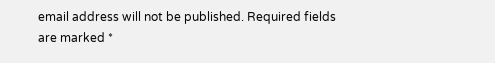email address will not be published. Required fields are marked *